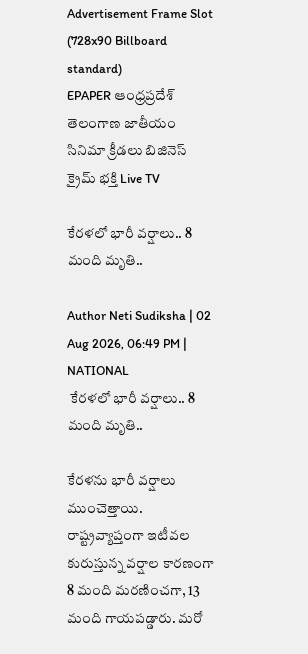Advertisement Frame Slot (728x90 Billboard standard)
EPAPER ఆంధ్రప్రదేశ్ తెలంగాణ జాతీయం సినిమా క్రీడలు బిజినెస్ క్రైమ్ భక్తి Live TV

కేరళలో భారీ వర్షాలు.. 8 మంది మృతి..

Author Neti Sudiksha | 02 Aug 2026, 06:49 PM | NATIONAL
 కేరళలో భారీ వర్షాలు.. 8 మంది మృతి..

కేరళను భారీ వర్షాలు ముంచెత్తాయి. రాష్ట్రవ్యాప్తంగా ఇటీవల కురుస్తున్న వర్షాల కారణంగా 8 మంది మరణించగా, 13 మంది గాయపడ్డారు. మరో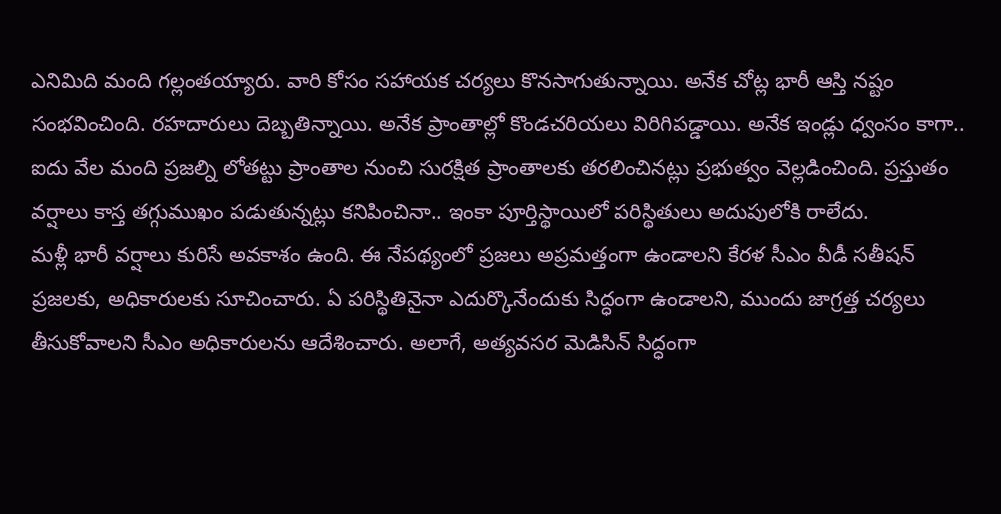ఎనిమిది మంది గల్లంతయ్యారు. వారి కోసం సహాయక చర్యలు కొనసాగుతున్నాయి. అనేక చోట్ల భారీ ఆస్తి నష్టం సంభవించింది. రహదారులు దెబ్బతిన్నాయి. అనేక ప్రాంతాల్లో కొండచరియలు విరిగిపడ్డాయి. అనేక ఇండ్లు ధ్వంసం కాగా.. ఐదు వేల మంది ప్రజల్ని లోతట్టు ప్రాంతాల నుంచి సురక్షిత ప్రాంతాలకు తరలించినట్లు ప్రభుత్వం వెల్లడించింది. ప్రస్తుతం వర్షాలు కాస్త తగ్గుముఖం పడుతున్నట్లు కనిపించినా.. ఇంకా పూర్తిస్థాయిలో పరిస్థితులు అదుపులోకి రాలేదు.
మళ్లీ భారీ వర్షాలు కురిసే అవకాశం ఉంది. ఈ నేపథ్యంలో ప్రజలు అప్రమత్తంగా ఉండాలని కేరళ సీఎం వీడీ సతీషన్ ప్రజలకు, అధికారులకు సూచించారు. ఏ పరిస్థితినైనా ఎదుర్కొనేందుకు సిద్ధంగా ఉండాలని, ముందు జాగ్రత్త చర్యలు తీసుకోవాలని సీఎం అధికారులను ఆదేశించారు. అలాగే, అత్యవసర మెడిసిన్ సిద్ధంగా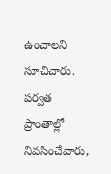ఉంచాలని సూచిచారు. పర్వత ప్రాంతాల్లో నివసించేవారు,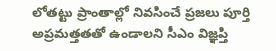లోతట్టు ప్రాంతాల్లో నివసించే ప్రజలు పూర్తి అప్రమత్తతతో ఉండాలని సీఎం విజ్ఞప్తి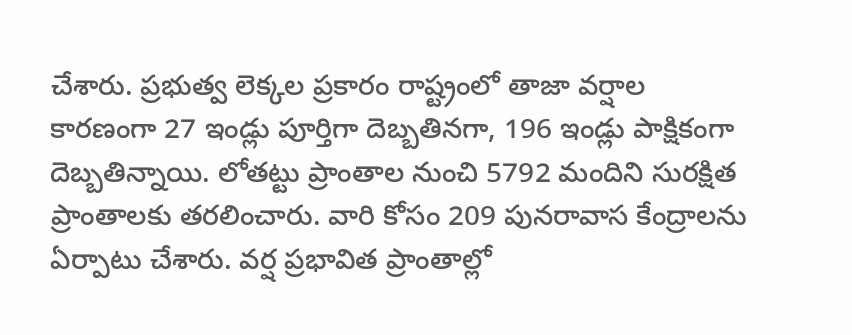చేశారు. ప్రభుత్వ లెక్కల ప్రకారం రాష్ట్రంలో తాజా వర్షాల కారణంగా 27 ఇండ్లు పూర్తిగా దెబ్బతినగా, 196 ఇండ్లు పాక్షికంగా దెబ్బతిన్నాయి. లోతట్టు ప్రాంతాల నుంచి 5792 మందిని సురక్షిత ప్రాంతాలకు తరలించారు. వారి కోసం 209 పునరావాస కేంద్రాలను ఏర్పాటు చేశారు. వర్ష ప్రభావిత ప్రాంతాల్లో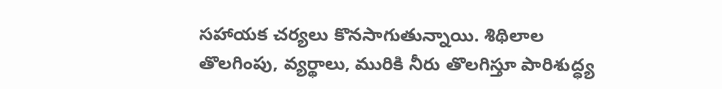సహాయక చర్యలు కొనసాగుతున్నాయి. శిథిలాల తొలగింపు, వ్యర్థాలు, మురికి నీరు తొలగిస్తూ పారిశుద్ధ్య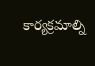కార్యక్రమాల్ని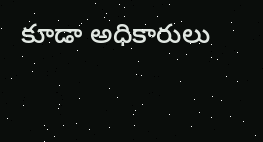కూడా అధికారులు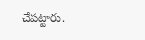చేపట్టారు.